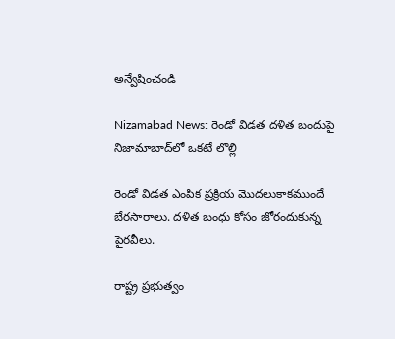అన్వేషించండి

Nizamabad News: రెండో విడత దళిత బందుపై నిజామాబాద్‌లో ఒకటే లొల్లి

రెండో విడత ఎంపిక ప్రక్రియ మొదలుకాకముందే బేరసారాలు. దళిత బంధు కోసం జోరందుకున్న పైరవీలు.

రాష్ట్ర ప్రభుత్వం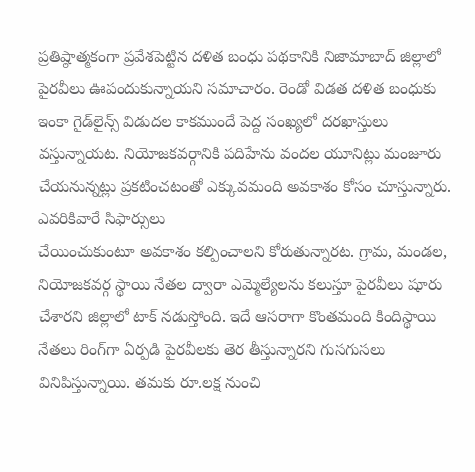ప్రతిష్ఠాత్మకంగా ప్రవేశపెట్టిన దళిత బంధు పథకానికి నిజామాబాద్‌ జిల్లాలో పైరవీలు ఊపందుకున్నాయని సమాచారం. రెండో విడత దళిత బంధుకు ఇంకా గైడ్‌లైన్స్‌ విడుదల కాకముందే పెద్ద సంఖ్యలో దరఖాస్తులు వస్తున్నాయట. నియోజకవర్గానికి పదిహేను వందల యూనిట్లు మంజూరు చేయనున్నట్లు ప్రకటించటంతో ఎక్కువమంది అవకాశం కోసం చూస్తున్నారు. ఎవరికివారే సిఫార్సులు
చేయించుకుంటూ అవకాశం కల్పించాలని కోరుతున్నారట. గ్రామ, మండల, నియోజకవర్గ స్థాయి నేతల ద్వారా ఎమ్మెల్యేలను కలుస్తూ పైరవీలు షూరు చేశారని జిల్లాలో టాక్ నడుస్తోంది. ఇదే ఆసరాగా కొంతమంది కిందిస్థాయి నేతలు రింగ్‌గా ఏర్పడి పైరవీలకు తెర తీస్తున్నారని గుసగుసలు వినిపిస్తున్నాయి. తమకు రూ.లక్ష నుంచి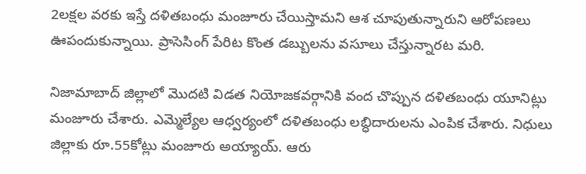2లక్షల వరకు ఇస్తే దళితబంధు మంజూరు చేయిస్తామని ఆశ చూపుతున్నారుని ఆరోపణలు ఊపందుకున్నాయి. ప్రాసెసింగ్‌ పేరిట కొంత డబ్బులను వసూలు చేస్తున్నారట మరి.

నిజామాబాద్ జిల్లాలో మొదటి విడత నియోజకవర్గానికి వంద చొప్పున దళితబంధు యూనిట్లు మంజూరు చేశారు. ఎమ్మెల్యేల ఆధ్వర్యంలో దళితబంధు లబ్ధిదారులను ఎంపిక చేశారు. నిధులు జిల్లాకు రూ.55కోట్లు మంజూరు అయ్యాయ్. ఆరు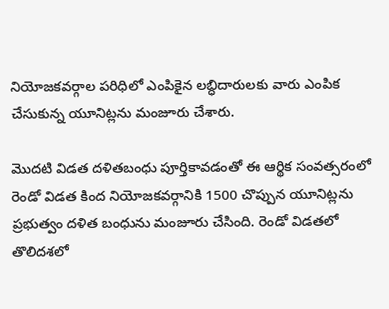నియోజకవర్గాల పరిధిలో ఎంపికైన లబ్ధిదారులకు వారు ఎంపిక చేసుకున్న యూనిట్లను మంజూరు చేశారు.

మొదటి విడత దళితబంధు పూర్తికావడంతో ఈ ఆర్థిక సంవత్సరంలో రెండో విడత కింద నియోజకవర్గానికి 1500 చొప్పున యూనిట్లను ప్రభుత్వం దళిత బంధును మంజూరు చేసింది. రెండో విడతలో తొలిదశలో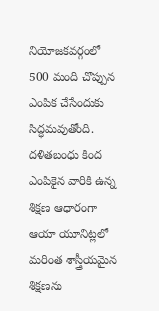నియోజకవర్గంలో 500 మంది చొప్పున ఎంపిక చేసేందుకు సిద్ధమవుతోంది. దళితబంధు కింద ఎంపికైన వారికి ఉన్న శిక్షణ ఆధారంగా ఆయా యూనిట్లలో మరింత శాస్త్రీయమైన శిక్షణను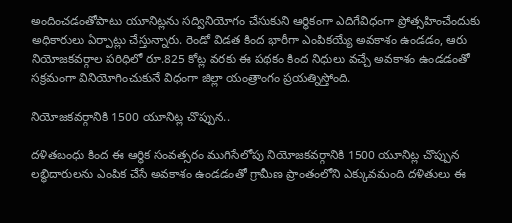అందించడంతోపాటు యూనిట్లను సద్వినియోగం చేసుకుని ఆర్థికంగా ఎదిగేవిధంగా ప్రోత్సహించేందుకు అధికారులు ఏర్పాట్లు చేస్తున్నారు. రెండో విడత కింద భారీగా ఎంపికయ్యే అవకాశం ఉండడం, ఆరు నియోజకవర్గాల పరిధిలో రూ.825 కోట్ల వరకు ఈ పథకం కింద నిధులు వచ్చే అవకాశం ఉండడంతో సక్రమంగా వినియోగించుకునే విధంగా జిల్లా యంత్రాంగం ప్రయత్నిస్తోంది.

నియోజకవర్గానికి 1500 యూనిట్ల చొప్పున..

దళితబంధు కింద ఈ ఆర్థిక సంవత్సరం ముగిసేలోపు నియోజకవర్గానికి 1500 యూనిట్ల చొప్పున లబ్ధిదారులను ఎంపిక చేసే అవకాశం ఉండడంతో గ్రామీణ ప్రాంతంలోని ఎక్కువమంది దళితులు ఈ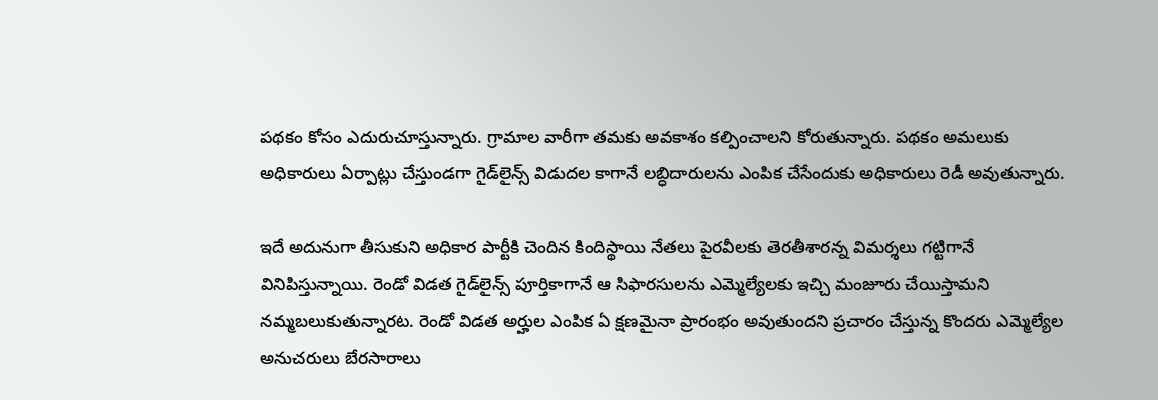పథకం కోసం ఎదురుచూస్తున్నారు. గ్రామాల వారీగా తమకు అవకాశం కల్పించాలని కోరుతున్నారు. పథకం అమలుకు అధికారులు ఏర్పాట్లు చేస్తుండగా గైడ్‌లైన్స్‌ విడుదల కాగానే లబ్ధిదారులను ఎంపిక చేసేందుకు అధికారులు రెడీ అవుతున్నారు.

ఇదే అదునుగా తీసుకుని అధికార పార్టీకి చెందిన కిందిస్థాయి నేతలు పైరవీలకు తెరతీశారన్న విమర్శలు గట్టిగానే వినిపిస్తున్నాయి. రెండో విడత గైడ్‌లైన్స్‌ పూర్తికాగానే ఆ సిఫారసులను ఎమ్మెల్యేలకు ఇచ్చి మంజూరు చేయిస్తామని నమ్మబలుకుతున్నారట. రెండో విడత అర్హుల ఎంపిక ఏ క్షణమైనా ప్రారంభం అవుతుందని ప్రచారం చేస్తున్న కొందరు ఎమ్మెల్యేల అనుచరులు బేరసారాలు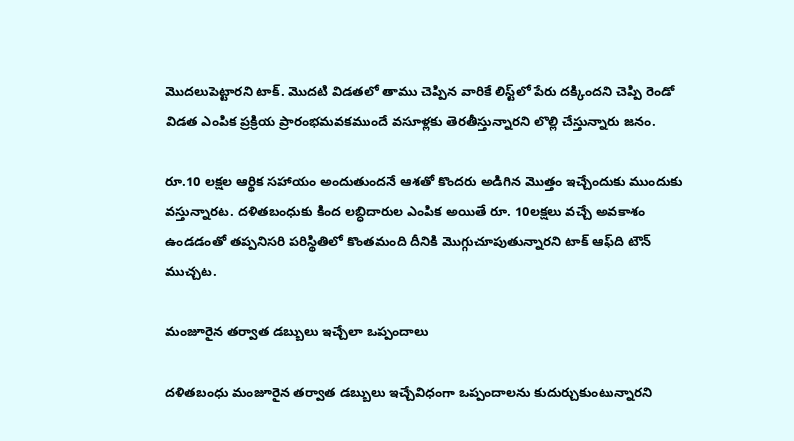మొదలుపెట్టారని టాక్. మొదటి విడతలో తాము చెప్పిన వారికే లిస్ట్‌లో పేరు దక్కిందని చెప్పి రెండో విడత ఎంపిక ప్రక్రియ ప్రారంభమవకముందే వసూళ్లకు తెరతీస్తున్నారని లొల్లి చేస్తున్నారు జనం.

రూ.10 లక్షల ఆర్థిక సహాయం అందుతుందనే ఆశతో కొందరు అడిగిన మొత్తం ఇచ్చేందుకు ముందుకు వస్తున్నారట. దళితబంధుకు కింద లబ్ధిదారుల ఎంపిక అయితే రూ. 10లక్షలు వచ్చే అవకాశం ఉండడంతో తప్పనిసరి పరిస్థితిలో కొంతమంది దీనికి మొగ్గుచూపుతున్నారని టాక్‌ ఆఫ్‌ది టౌన్ ముచ్చట.

మంజూరైన తర్వాత డబ్బులు ఇచ్చేలా ఒప్పందాలు

దళితబంధు మంజూరైన తర్వాత డబ్బులు ఇచ్చేవిధంగా ఒప్పందాలను కుదుర్చుకుంటున్నారని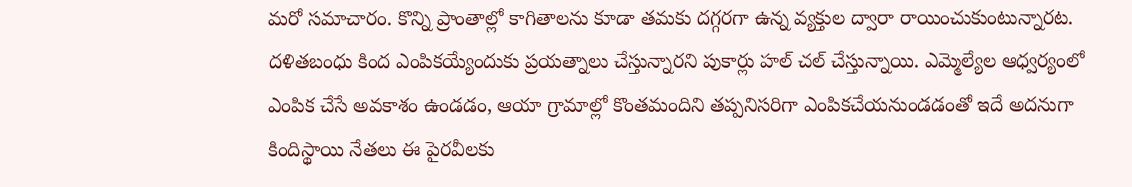మరో సమాచారం. కొన్ని ప్రాంతాల్లో కాగితాలను కూడా తమకు దగ్గరగా ఉన్న వ్యక్తుల ద్వారా రాయించుకుంటున్నారట. దళితబంధు కింద ఎంపికయ్యేందుకు ప్రయత్నాలు చేస్తున్నారని పుకార్లు హల్ చల్ చేస్తున్నాయి. ఎమ్మెల్యేల ఆధ్వర్యంలో ఎంపిక చేసే అవకాశం ఉండడం, ఆయా గ్రామాల్లో కొంతమందిని తప్పనిసరిగా ఎంపికచేయనుండడంతో ఇదే అదనుగా కిందిస్థాయి నేతలు ఈ పైరవీలకు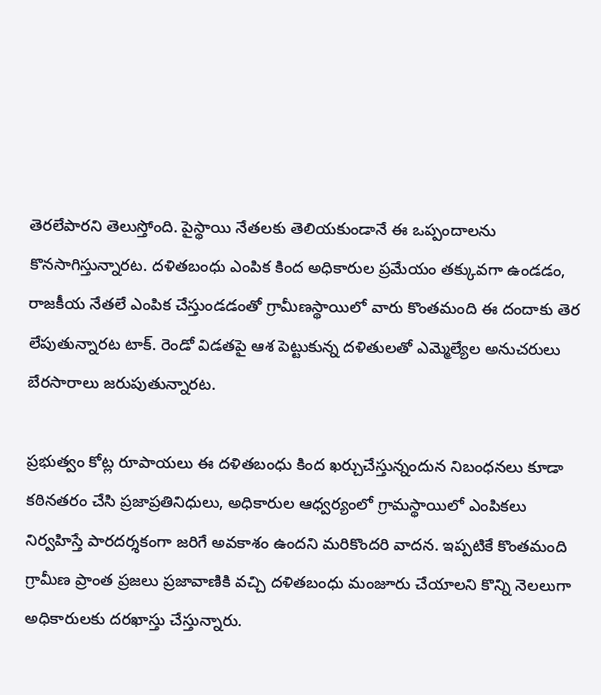తెరలేపారని తెలుస్తోంది. పైస్థాయి నేతలకు తెలియకుండానే ఈ ఒప్పందాలను కొనసాగిస్తున్నారట. దళితబంధు ఎంపిక కింద అధికారుల ప్రమేయం తక్కువగా ఉండడం, రాజకీయ నేతలే ఎంపిక చేస్తుండడంతో గ్రామీణస్థాయిలో వారు కొంతమంది ఈ దందాకు తెర లేపుతున్నారట టాక్. రెండో విడతపై ఆశ పెట్టుకున్న దళితులతో ఎమ్మెల్యేల అనుచరులు బేరసారాలు జరుపుతున్నారట.

ప్రభుత్వం కోట్ల రూపాయలు ఈ దళితబంధు కింద ఖర్చుచేస్తున్నందున నిబంధనలు కూడా కఠినతరం చేసి ప్రజాప్రతినిధులు, అధికారుల ఆధ్వర్యంలో గ్రామస్థాయిలో ఎంపికలు నిర్వహిస్తే పారదర్శకంగా జరిగే అవకాశం ఉందని మరికొందరి వాదన. ఇప్పటికే కొంతమంది గ్రామీణ ప్రాంత ప్రజలు ప్రజావాణికి వచ్చి దళితబంధు మంజూరు చేయాలని కొన్ని నెలలుగా అధికారులకు దరఖాస్తు చేస్తున్నారు.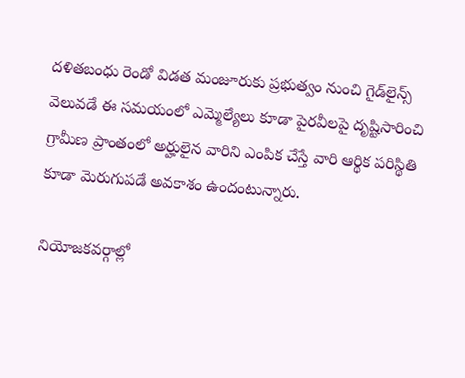దళితబంధు రెండో విడత మంజూరుకు ప్రభుత్వం నుంచి గైడ్‌లైన్స్‌ వెలువడే ఈ సమయంలో ఎమ్మెల్యేలు కూడా పైరవీలపై దృష్టిసారించి గ్రామీణ ప్రాంతంలో అర్హులైన వారిని ఎంపిక చేస్తే వారి ఆర్థిక పరిస్థితి కూడా మెరుగుపడే అవకాశం ఉందంటున్నారు.

నియోజకవర్గాల్లో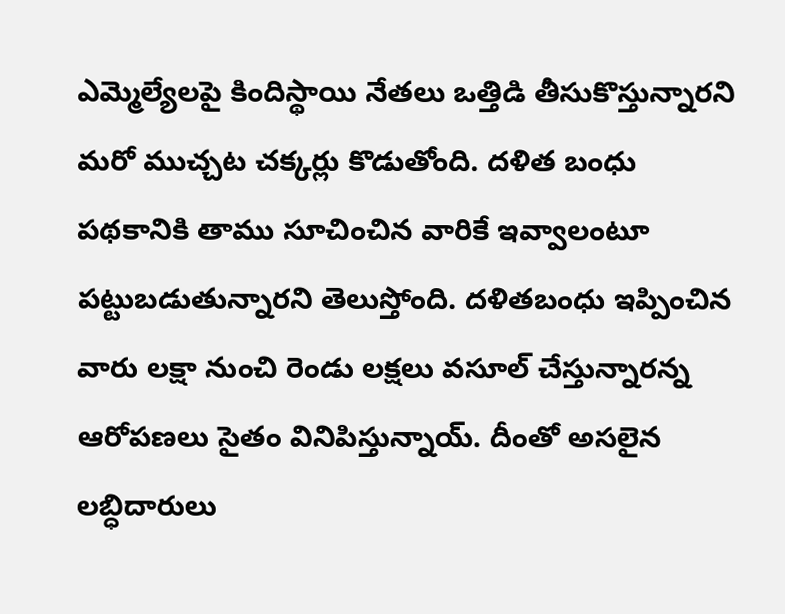ఎమ్మెల్యేలపై కిందిస్థాయి నేతలు ఒత్తిడి తీసుకొస్తున్నారని మరో ముచ్చట చక్కర్లు కొడుతోంది. దళిత బంధు పథకానికి తాము సూచించిన వారికే ఇవ్వాలంటూ పట్టుబడుతున్నారని తెలుస్తోంది. దళితబంధు ఇప్పించిన వారు లక్షా నుంచి రెండు లక్షలు వసూల్ చేస్తున్నారన్న ఆరోపణలు సైతం వినిపిస్తున్నాయ్. దీంతో అసలైన లబ్ధిదారులు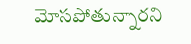మోసపోతున్నారని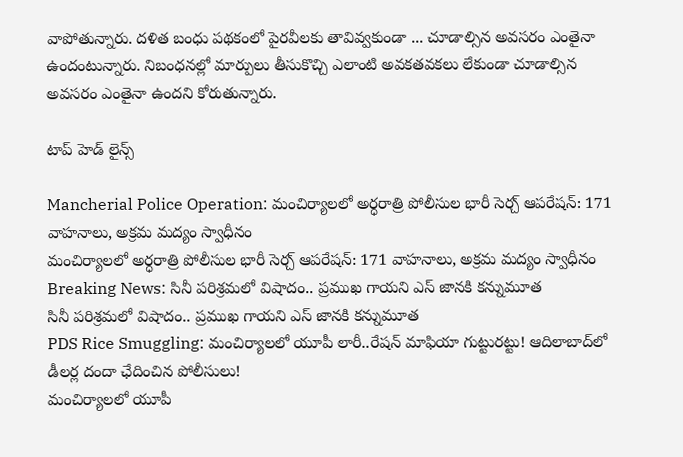వాపోతున్నారు. దళిత బంధు పథకంలో పైరవీలకు తావివ్వకుండా ... చూడాల్సిన అవసరం ఎంతైనా ఉందంటున్నారు. నిబంధనల్లో మార్పులు తీసుకొచ్చి ఎలాంటి అవకతవకలు లేకుండా చూడాల్సిన అవసరం ఎంతైనా ఉందని కోరుతున్నారు.

టాప్ హెడ్ లైన్స్

Mancherial Police Operation: మంచిర్యాలలో అర్ధరాత్రి పోలీసుల భారీ సెర్చ్ ఆపరేషన్: 171 వాహనాలు, అక్రమ మద్యం స్వాధీనం
మంచిర్యాలలో అర్ధరాత్రి పోలీసుల భారీ సెర్చ్ ఆపరేషన్: 171 వాహనాలు, అక్రమ మద్యం స్వాధీనం
Breaking News: సినీ పరిశ్రమలో విషాదం.. ప్రముఖ గాయని ఎస్ జానకి కన్నుమూత
సినీ పరిశ్రమలో విషాదం.. ప్రముఖ గాయని ఎస్ జానకి కన్నుమూత
PDS Rice Smuggling: మంచిర్యాలలో యూపీ లారీ..రేషన్ మాఫియా గుట్టురట్టు! ఆదిలాబాద్‌లో డీలర్ల దందా ఛేదించిన పోలీసులు!
మంచిర్యాలలో యూపీ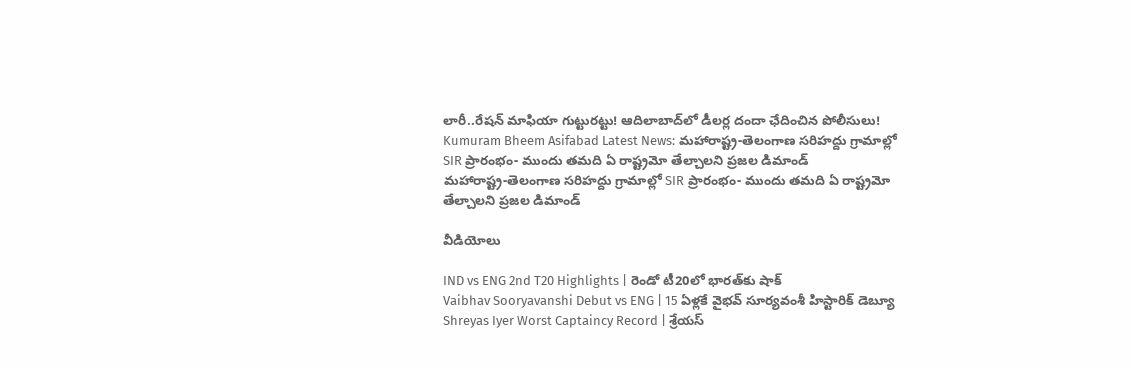లారీ..రేషన్ మాఫియా గుట్టురట్టు! ఆదిలాబాద్‌లో డీలర్ల దందా ఛేదించిన పోలీసులు!
Kumuram Bheem Asifabad Latest News: మహారాష్ట్ర-తెలంగాణ సరిహద్దు గ్రామాల్లో SIR ప్రారంభం- ముందు తమది ఏ రాష్ట్రమో తేల్చాలని ప్రజల డిమాండ్
మహారాష్ట్ర-తెలంగాణ సరిహద్దు గ్రామాల్లో SIR ప్రారంభం- ముందు తమది ఏ రాష్ట్రమో తేల్చాలని ప్రజల డిమాండ్

వీడియోలు

IND vs ENG 2nd T20 Highlights | రెండో టీ20లో భారత్‌కు షాక్
Vaibhav Sooryavanshi Debut vs ENG | 15 ఏళ్లకే వైభవ్ సూర్యవంశీ హిస్టారిక్ డెబ్యూ
Shreyas Iyer Worst Captaincy Record | శ్రేయస్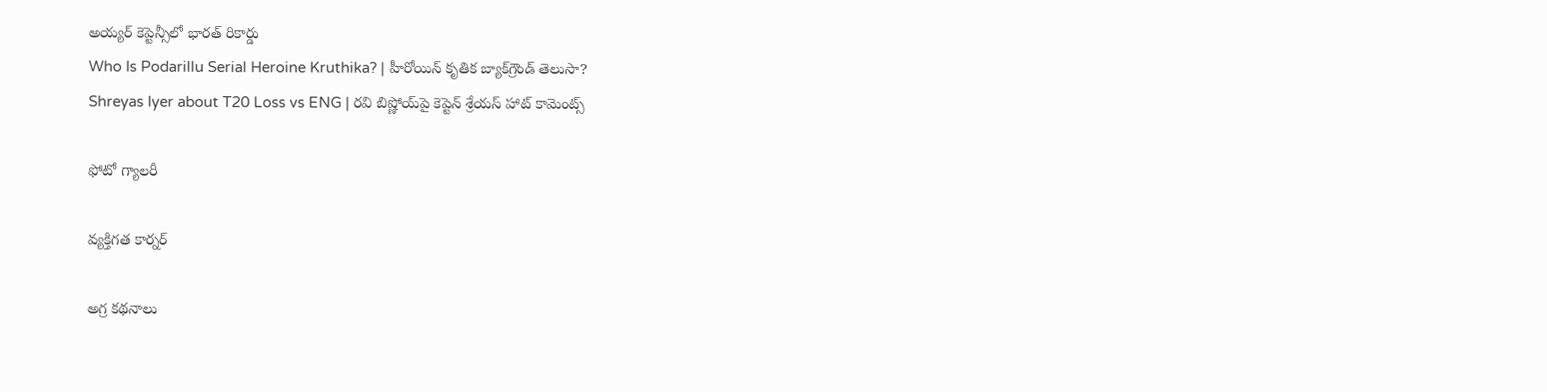అయ్యర్ కెప్టెన్సీలో భారత్ రికార్డు
Who Is Podarillu Serial Heroine Kruthika? | హీరోయిన్ కృతిక బ్యాక్‌గ్రౌండ్ తెలుసా?
Shreyas Iyer about T20 Loss vs ENG | రవి బిష్ణోయ్‌పై కెప్టెన్ శ్రేయస్ హాట్ కామెంట్స్

ఫోటో గ్యాలరీ

వ్యక్తిగత కార్నర్

అగ్ర కథనాలు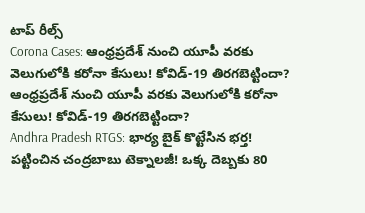టాప్ రీల్స్
Corona Cases: ఆంధ్రప్రదేశ్ నుంచి యూపీ వరకు వెలుగులోకి కరోనా కేసులు! కోవిడ్-19 తిరగబెట్టిందా?
ఆంధ్రప్రదేశ్ నుంచి యూపీ వరకు వెలుగులోకి కరోనా కేసులు! కోవిడ్-19 తిరగబెట్టిందా?
Andhra Pradesh RTGS: భార్య బైక్ కొట్టేసిన భర్త! పట్టించిన చంద్రబాబు టెక్నాలజీ! ఒక్క దెబ్బకు 80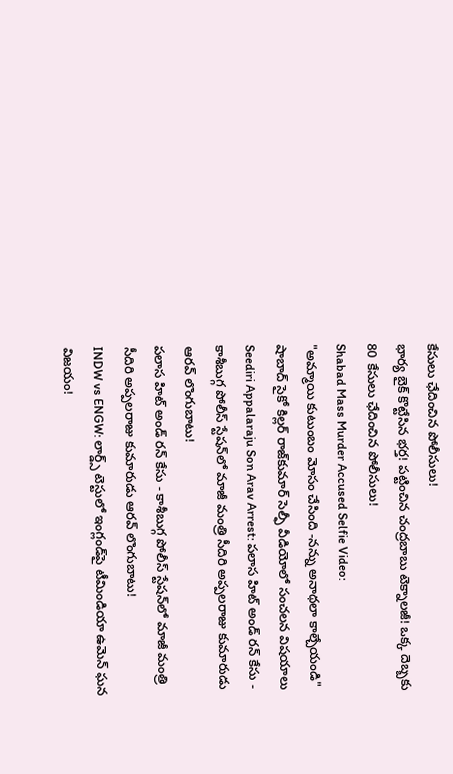కేసులు ఛేదించిన పోలీసులు!
భార్య బైక్ కొట్టేసిన భర్త! పట్టించిన చంద్రబాబు టెక్నాలజీ! ఒక్క దెబ్బకు 80 కేసులు ఛేదించిన పోలీసులు!
Shabad Mass Murder Accused Selfie Video:
"అమ్మాయి కుటుంబం మోసం చేసింది -నన్ను అనాథలా కాల్చేయండి" షాబాద్ సైకో కిల్లర్ రాజ్‌కుమార్ సెల్ఫీ వీడియోలో సంచలన విషయాలు
Seediri Appalaraju Son Arav Arrest: పలాస హిట్ అండ్ రన్ కేసు - కాశీబుగ్గ పోలీస్ స్టేషన్‌లో మాజీ మంత్రి సీదిరి అప్పలరాజు కుమారుడు ఆరవ్ లొంగుబాటు!
పలాస హిట్ అండ్ రన్ కేసు - కాశీబుగ్గ పోలీస్ స్టేషన్‌లో మాజీ మంత్రి సీదిరి అప్పలరాజు కుమారుడు ఆరవ్ లొంగుబాటు!
INDW vs ENGW: లార్డ్స్‌ టెస్టులో ఇంగ్లండ్‌పై టీమిండియా ఉమెన్ ఘన విజయం!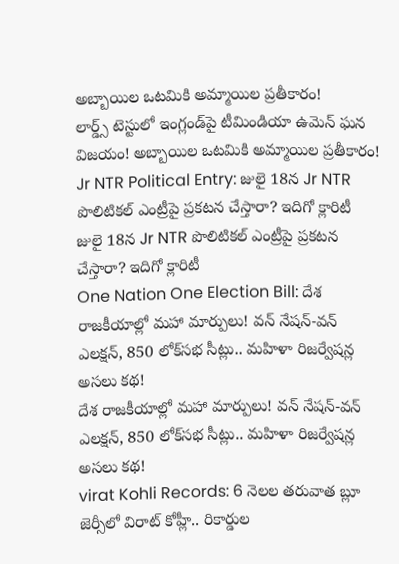అబ్బాయిల ఒటమికి అమ్మాయిల ప్రతీకారం!
లార్డ్స్‌ టెస్టులో ఇంగ్లండ్‌పై టీమిండియా ఉమెన్ ఘన విజయం! అబ్బాయిల ఒటమికి అమ్మాయిల ప్రతీకారం!
Jr NTR Political Entry: జులై 18న Jr NTR పొలిటికల్ ఎంట్రీపై ప్రకటన చేస్తారా? ఇదిగో క్లారిటీ
జులై 18న Jr NTR పొలిటికల్ ఎంట్రీపై ప్రకటన చేస్తారా? ఇదిగో క్లారిటీ
One Nation One Election Bill: దేశ రాజకీయాల్లో మహా మార్పులు! వన్ నేషన్-వన్ ఎలక్షన్, 850 లోక్‌సభ సీట్లు.. మహిళా రిజర్వేషన్ల అసలు కథ!
దేశ రాజకీయాల్లో మహా మార్పులు! వన్ నేషన్-వన్ ఎలక్షన్, 850 లోక్‌సభ సీట్లు.. మహిళా రిజర్వేషన్ల అసలు కథ!
virat Kohli Records: 6 నెలల తరువాత బ్లూ జెర్సీలో విరాట్ కోహ్లీ.. రికార్డుల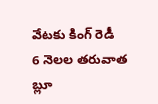వేటకు కింగ్ రెడీ
6 నెలల తరువాత బ్లూ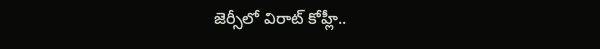జెర్సీలో విరాట్ కోహ్లీ..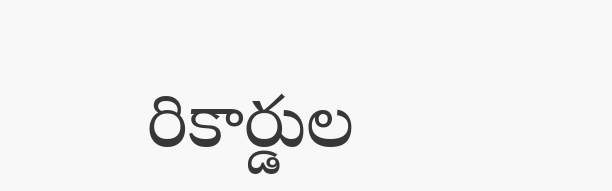రికార్డుల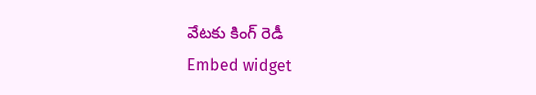వేటకు కింగ్ రెడీ
Embed widget